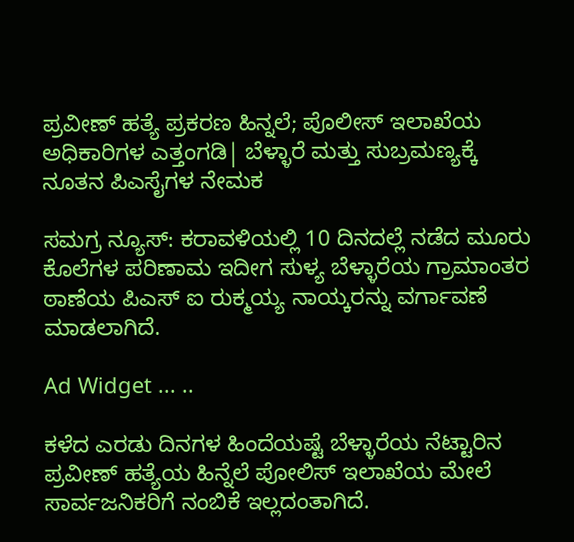ಪ್ರವೀಣ್ ಹತ್ಯೆ ಪ್ರಕರಣ ಹಿನ್ನಲೆ; ಪೊಲೀಸ್ ಇಲಾಖೆಯ ಅಧಿಕಾರಿಗಳ ಎತ್ತಂಗಡಿ| ಬೆಳ್ಳಾರೆ ಮತ್ತು ಸುಬ್ರಮಣ್ಯಕ್ಕೆ ನೂತನ ಪಿಎಸೈಗಳ ನೇಮಕ

ಸಮಗ್ರ ನ್ಯೂಸ್: ಕರಾವಳಿಯಲ್ಲಿ 10 ದಿನದಲ್ಲೆ ನಡೆದ ಮೂರು ಕೊಲೆಗಳ ಪರಿಣಾಮ ಇದೀಗ ಸುಳ್ಯ ಬೆಳ್ಳಾರೆಯ ಗ್ರಾಮಾಂತರ ಠಾಣೆಯ ಪಿಎಸ್ ಐ ರುಕ್ಮಯ್ಯ ನಾಯ್ಕರನ್ನು ವರ್ಗಾವಣೆ ಮಾಡಲಾಗಿದೆ.

Ad Widget ... ..

ಕಳೆದ ಎರಡು ದಿನಗಳ ಹಿಂದೆಯಷ್ಟೆ ಬೆಳ್ಳಾರೆಯ ನೆಟ್ಟಾರಿನ ಪ್ರವೀಣ್ ಹತ್ಯೆಯ ಹಿನ್ನೆಲೆ ಪೋಲಿಸ್ ಇಲಾಖೆಯ ಮೇಲೆ ಸಾರ್ವಜನಿಕರಿಗೆ ನಂಬಿಕೆ ಇಲ್ಲದಂತಾಗಿದೆ.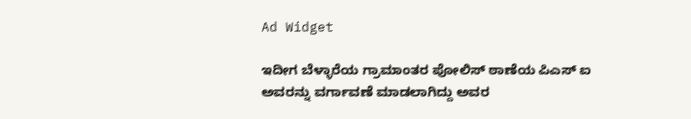Ad Widget

ಇದೀಗ ಬೆಳ್ಳಾರೆಯ ಗ್ರಾಮಾಂತರ ಪೋಲಿಸ್ ಠಾಣೆಯ ಪಿಎಸ್ ಐ ಅವರನ್ನು ವರ್ಗಾವಣೆ ಮಾಡಲಾಗಿದ್ದು ಅವರ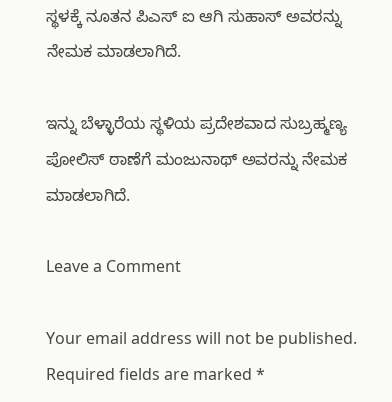ಸ್ಥಳಕ್ಕೆ ನೂತನ ಪಿಎಸ್ ಐ ಆಗಿ ಸುಹಾಸ್ ಅವರನ್ನು ನೇಮಕ ಮಾಡಲಾಗಿದೆ.

ಇನ್ನು ಬೆಳ್ಳಾರೆಯ ಸ್ಥಳಿಯ ಪ್ರದೇಶವಾದ ಸುಬ್ರಹ್ಮಣ್ಯ ಪೋಲಿಸ್ ಠಾಣೆಗೆ ಮಂಜುನಾಥ್ ಅವರನ್ನು ನೇಮಕ ಮಾಡಲಾಗಿದೆ.

Leave a Comment

Your email address will not be published. Required fields are marked *